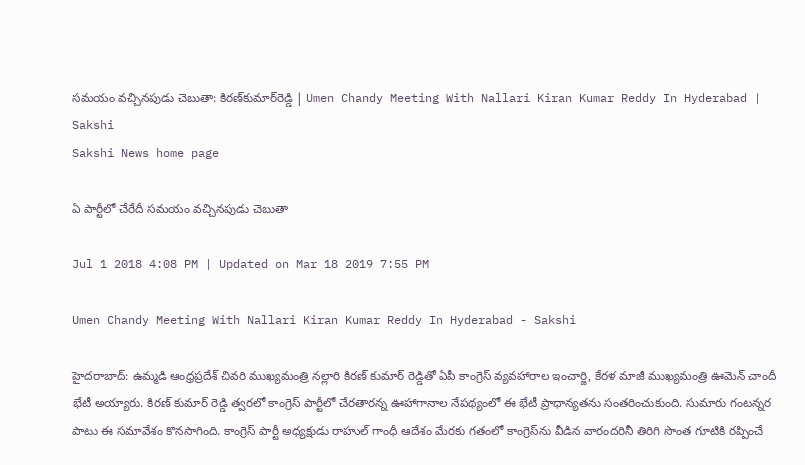సమయం వచ్చినపుడు చెబుతా: కిరణ్‌కుమార్‌రెడ్డి | Umen Chandy Meeting With Nallari Kiran Kumar Reddy In Hyderabad | Sakshi
Sakshi News home page

ఏ పార్టీలో చేరేదీ సమయం వచ్చినపుడు చెబుతా

Jul 1 2018 4:08 PM | Updated on Mar 18 2019 7:55 PM

Umen Chandy Meeting With Nallari Kiran Kumar Reddy In Hyderabad - Sakshi

హైదరాబాద్‌: ఉమ్మడి ఆంధ్రప్రదేశ్‌ చివరి ముఖ్యమంత్రి నల్లారి కిరణ్‌ కుమార్‌ రెడ్డితో ఏపీ కాంగ్రెస్‌ వ్యవహారాల ఇంచార్జి, కేరళ మాజీ ముఖ్యమంత్రి ఊమెన్‌ చాందీ భేటీ అయ్యారు. కిరణ్‌ కుమార్‌ రెడ్డి త్వరలో కాంగ్రెస్‌ పార్టీలో చేరతారన్న ఊహాగానాల నేపథ్యంలో ఈ భేటీ ప్రాధాన్యతను సంతరించుకుంది. సుమారు గంటన్నర పాటు ఈ సమావేశం కొనసాగింది. కాంగ్రెస్‌ పార్టీ అధ్యక్షుడు రాహుల్‌ గాంధీ ఆదేశం మేరకు గతంలో కాంగ్రెస్‌ను వీడిన వారందరినీ తిరిగి సొంత గూటికి రప్పించే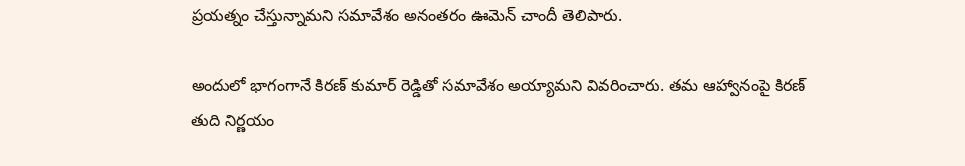ప్రయత్నం చేస్తున్నామని సమావేశం అనంతరం ఊమెన్‌ చాందీ తెలిపారు.

అందులో భాగంగానే కిరణ్‌ కుమార్‌ రెడ్డితో సమావేశం అయ్యామని వివరించారు. తమ ఆహ్వానంపై కిరణ్‌ తుది నిర్ణయం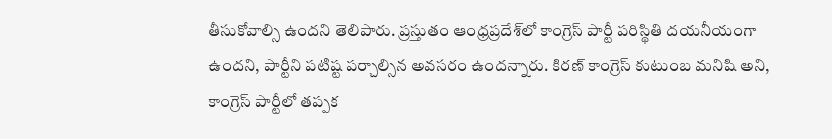తీసుకోవాల్సి ఉందని తెలిపారు. ప్రస్తుతం ఆంధ్రప్రదేశ్‌లో కాంగ్రెస్‌ పార్టీ పరిస్థితి దయనీయంగా ఉందని, పార్టీని పటిష్ట పర్చాల్సిన అవసరం ఉందన్నారు. కిరణ్‌ కాంగ్రెస్‌ కుటుంబ మనిషి అని, కాంగ్రెస్‌ పార్టీలో తప్పక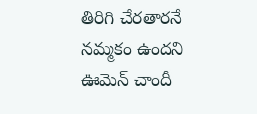తిరిగి చేరతారనే నమ్మకం ఉందని ఊమెన్‌ చాందీ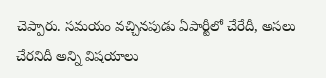చెప్పారు. సమయం వచ్చినపుడు ఏపార్టీలో చేరేదీ, అసలు చేరనిదీ అన్ని విషయాలు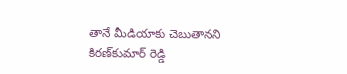తానే మీడియాకు చెబుతానని కిరణ్‌కుమార్‌ రెడ్డి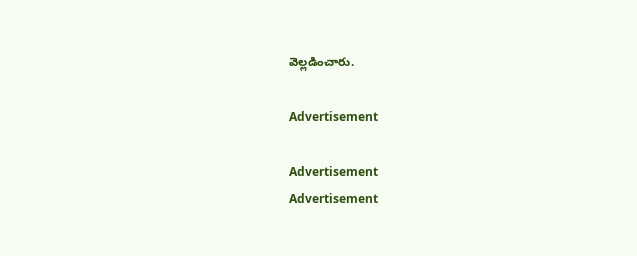వెల్లడించారు.

Advertisement

Advertisement
Advertisement